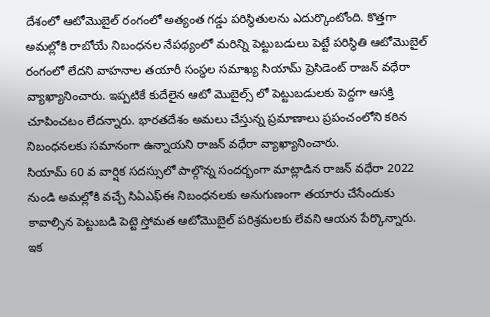దేశంలో ఆటోమొబైల్ రంగంలో అత్యంత గడ్డు పరిస్థితులను ఎదుర్కొంటోంది. కొత్తగా అమల్లోకి రాబోయే నిబంధనల నేపథ్యంలో మరిన్ని పెట్టుబడులు పెట్టే పరిస్థితి ఆటోమొబైల్ రంగంలో లేదని వాహనాల తయారీ సంస్థల సమాఖ్య సియామ్ ప్రెసిడెంట్ రాజన్ వధేరా వ్యాఖ్యానించారు. ఇప్పటికే కుదేలైన ఆటో మొబైల్స్ లో పెట్టుబడులకు పెద్దగా ఆసక్తి చూపించటం లేదన్నారు. భారతదేశం అమలు చేస్తున్న ప్రమాణాలు ప్రపంచంలోని కఠిన నిబంధనలకు సమానంగా ఉన్నాయని రాజన్ వధేరా వ్యాఖ్యానించారు.
సియామ్ 60 వ వార్షిక సదస్సులో పాల్గొన్న సందర్భంగా మాట్లాడిన రాజన్ వధేరా 2022 నుండి అమల్లోకి వచ్చే సిఏఎఫ్ఈ నిబంధనలకు అనుగుణంగా తయారు చేసేందుకు కావాల్సిన పెట్టుబడి పెట్టె స్తోమత ఆటోమొబైల్ పరిశ్రమలకు లేవని ఆయన పేర్కొన్నారు. ఇక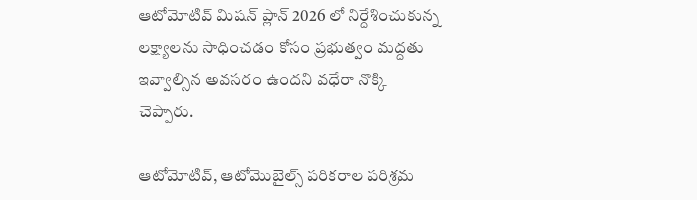ఆటోమోటివ్ మిషన్ ప్లాన్ 2026 లో నిర్దేశించుకున్న లక్ష్యాలను సాధించడం కోసం ప్రభుత్వం మద్దతు ఇవ్వాల్సిన అవసరం ఉందని వధేరా నొక్కి చెప్పారు.

ఆటోమోటివ్, ఆటోమొబైల్స్ పరికరాల పరిశ్రమ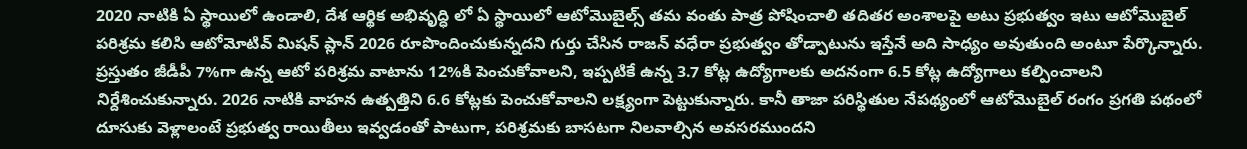2020 నాటికి ఏ స్థాయిలో ఉండాలి, దేశ ఆర్థిక అభివృద్ధి లో ఏ స్థాయిలో ఆటోమొబైల్స్ తమ వంతు పాత్ర పోషించాలి తదితర అంశాలపై అటు ప్రభుత్వం ఇటు ఆటోమొబైల్ పరిశ్రమ కలిసి ఆటోమోటివ్ మిషన్ ప్లాన్ 2026 రూపొందించుకున్నదని గుర్తు చేసిన రాజన్ వధేరా ప్రభుత్వం తోడ్పాటును ఇస్తేనే అది సాధ్యం అవుతుంది అంటూ పేర్కొన్నారు.
ప్రస్తుతం జీడీపీ 7%గా ఉన్న ఆటో పరిశ్రమ వాటాను 12%కి పెంచుకోవాలని, ఇప్పటికే ఉన్న 3.7 కోట్ల ఉద్యోగాలకు అదనంగా 6.5 కోట్ల ఉద్యోగాలు కల్పించాలని నిర్దేశించుకున్నారు. 2026 నాటికి వాహన ఉత్పత్తిని 6.6 కోట్లకు పెంచుకోవాలని లక్ష్యంగా పెట్టుకున్నారు. కానీ తాజా పరిస్థితుల నేపథ్యంలో ఆటోమొబైల్ రంగం ప్రగతి పథంలో దూసుకు వెళ్లాలంటే ప్రభుత్వ రాయితీలు ఇవ్వడంతో పాటుగా, పరిశ్రమకు బాసటగా నిలవాల్సిన అవసరముందని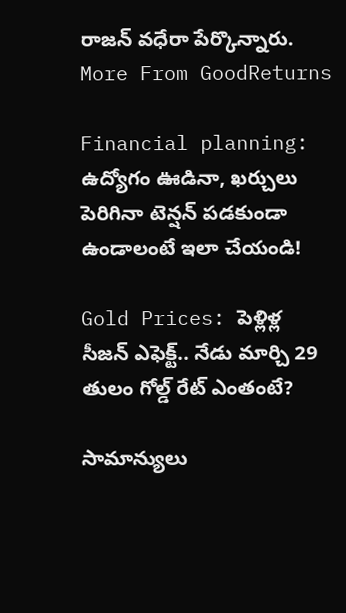రాజన్ వధేరా పేర్కొన్నారు.
More From GoodReturns

Financial planning: ఉద్యోగం ఊడినా, ఖర్చులు పెరిగినా టెన్షన్ పడకుండా ఉండాలంటే ఇలా చేయండి!

Gold Prices: పెళ్లిళ్ల సీజన్ ఎఫెక్ట్.. నేడు మార్చి 29 తులం గోల్డ్ రేట్ ఎంతంటే?

సామాన్యులు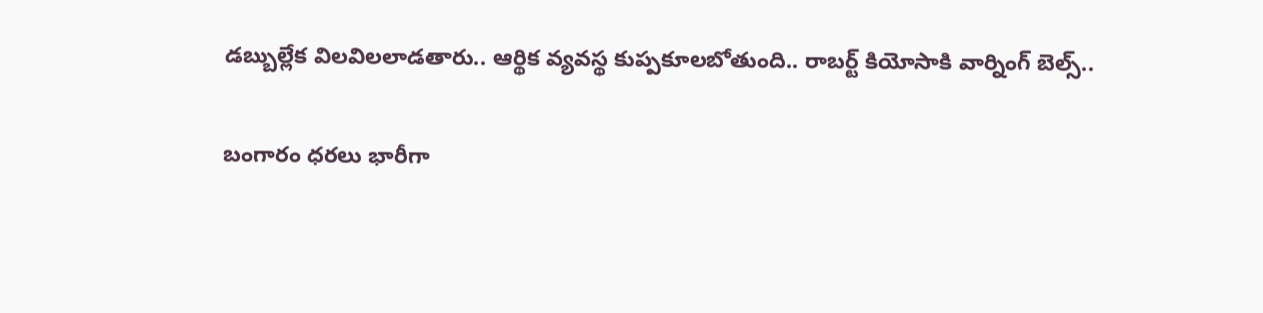డబ్బుల్లేక విలవిలలాడతారు.. ఆర్థిక వ్యవస్థ కుప్పకూలబోతుంది.. రాబర్ట్ కియోసాకి వార్నింగ్ బెల్స్..

బంగారం ధరలు భారీగా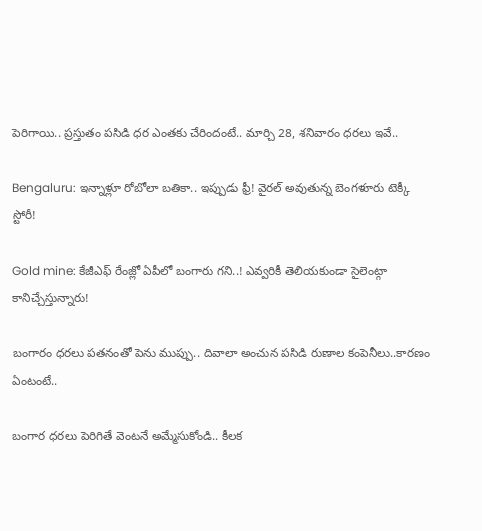పెరిగాయి.. ప్రస్తుతం పసిడి ధర ఎంతకు చేరిందంటే.. మార్చి 28, శనివారం ధరలు ఇవే..

Bengaluru: ఇన్నాళ్లూ రోబోలా బతికా.. ఇప్పుడు ఫ్రీ! వైరల్ అవుతున్న బెంగళూరు టెక్కీ స్టోరీ!

Gold mine: కేజీఎఫ్ రేంజ్లో ఏపీలో బంగారు గని..! ఎవ్వరికీ తెలియకుండా సైలెంట్గా కానిచ్చేస్తున్నారు!

బంగారం ధరలు పతనంతో పెను ముప్పు.. దివాలా అంచున పసిడి రుణాల కంపెనీలు..కారణం ఏంటంటే..

బంగార ధరలు పెరిగితే వెంటనే అమ్మేసుకోండి.. కీలక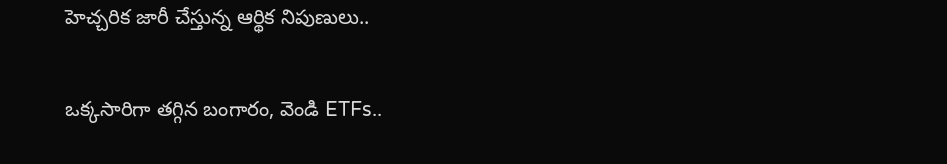హెచ్చరిక జారీ చేస్తున్న ఆర్థిక నిపుణులు..

ఒక్కసారిగా తగ్గిన బంగారం, వెండి ETFs..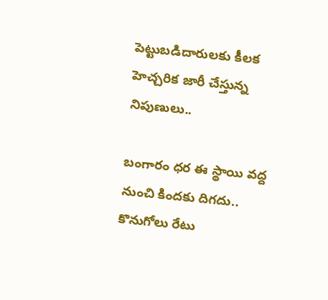పెట్టుబడిదారులకు కీలక హెచ్చరిక జారీ చేస్తున్న నిపుణులు..

బంగారం ధర ఈ స్థాయి వద్ద నుంచి కిందకు దిగదు.. కొనుగోలు రేటు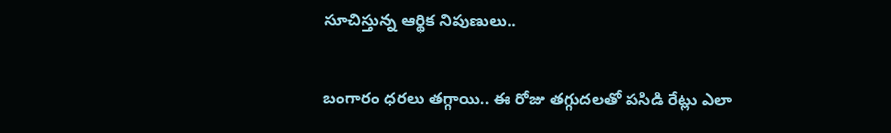సూచిస్తున్న ఆర్థిక నిపుణులు..

బంగారం ధరలు తగ్గాయి.. ఈ రోజు తగ్గుదలతో పసిడి రేట్లు ఎలా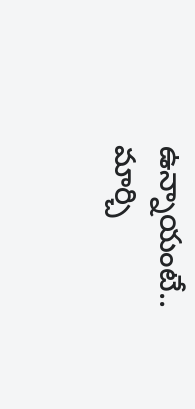ఉన్నాయంటే.. మార్చి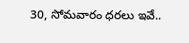30, సోమవారం ధరలు ఇవే..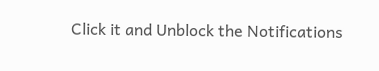Click it and Unblock the Notifications